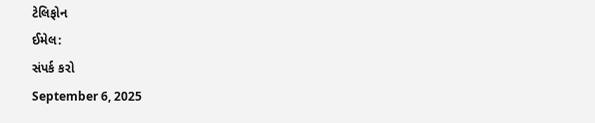ટેલિફોન
ઈમેલ:
સંપર્ક કરો
September 6, 2025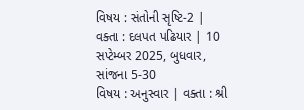વિષય : સંતોની સૃષ્ટિ-2 | વક્તા : દલપત પઢિયાર | 10 સપ્ટેમ્બર 2025, બુધવાર, સાંજના 5-30
વિષય : અનુસ્વાર | વક્તા : શ્રી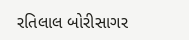રતિલાલ બોરીસાગર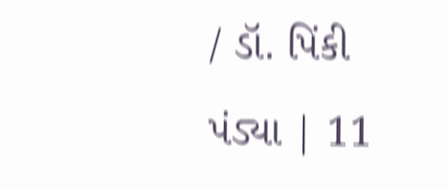/ ડૉ. પિંકી પંડ્યા | 11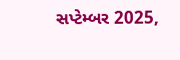સપ્ટેમ્બર 2025,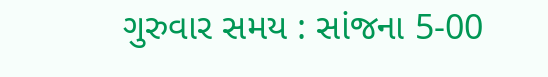ગુરુવાર સમય : સાંજના 5-00